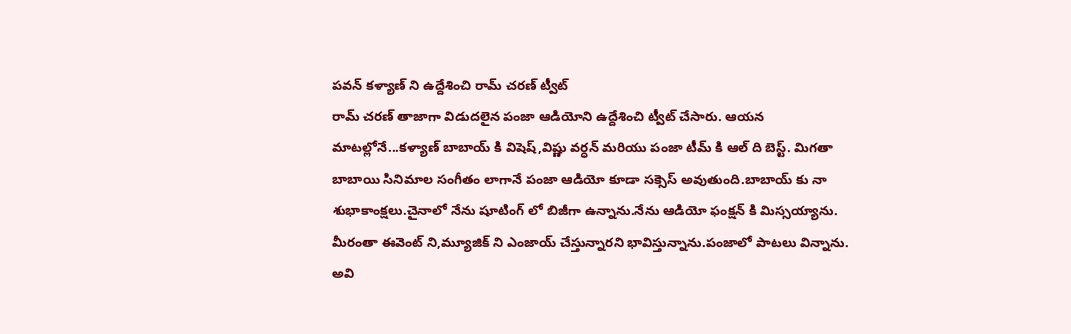పవన్ కళ్యాణ్ ని ఉద్దేశించి రామ్ చరణ్ ట్వీట్
రామ్ చరణ్ తాజాగా విడుదలైన పంజా ఆడియోని ఉద్దేశించి ట్వీట్ చేసారు. ఆయన మాటల్లోనే...కళ్యాణ్ బాబాయ్ కి విషెష్,విష్ణు వర్ధన్ మరియు పంజా టీమ్ కి ఆల్ ది బెస్ట్. మిగతా బాబాయి సినిమాల సంగీతం లాగానే పంజా ఆడియో కూడా సక్సెస్ అవుతుంది.బాబాయ్ కు నా శుభాకాంక్షలు.చైనాలో నేను షూటింగ్ లో బిజీగా ఉన్నాను.నేను ఆడియో ఫంక్షన్ కి మిస్సయ్యాను. మీరంతా ఈవెంట్ ని,మ్యూజిక్ ని ఎంజాయ్ చేస్తున్నారని భావిస్తున్నాను.పంజాలో పాటలు విన్నాను. అవి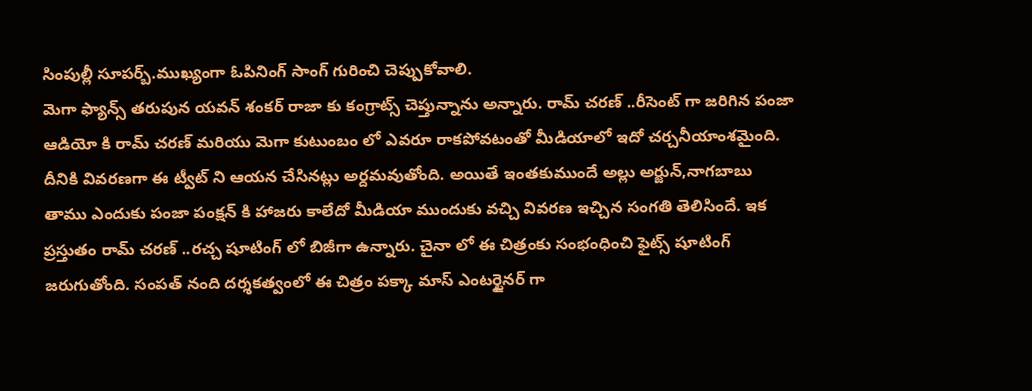సింపుల్లీ సూపర్బ్.ముఖ్యంగా ఓపినింగ్ సాంగ్ గురించి చెప్పుకోవాలి.
మెగా ఫ్యాన్స్ తరుపున యవన్ శంకర్ రాజా కు కంగ్రాట్స్ చెప్తున్నాను అన్నారు. రామ్ చరణ్ ..రీసెంట్ గా జరిగిన పంజా ఆడియో కి రామ్ చరణ్ మరియు మెగా కుటుంబం లో ఎవరూ రాకపోవటంతో మీడియాలో ఇదో చర్చనీయాంశమైంది. దీనికి వివరణగా ఈ ట్వీట్ ని ఆయన చేసినట్లు అర్దమవుతోంది. అయితే ఇంతకుముందే అల్లు అర్జున్,నాగబాబు తాము ఎందుకు పంజా పంక్షన్ కి హాజరు కాలేదో మీడియా ముందుకు వచ్చి వివరణ ఇచ్చిన సంగతి తెలిసిందే. ఇక ప్రస్తుతం రామ్ చరణ్ ..రచ్చ షూటింగ్ లో బిజీగా ఉన్నారు. చైనా లో ఈ చిత్రంకు సంభంధించి ఫైట్స్ షూటింగ్ జరుగుతోంది. సంపత్ నంది దర్శకత్వంలో ఈ చిత్రం పక్కా మాస్ ఎంటర్టైనర్ గా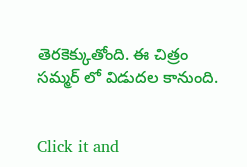తెరకెక్కుతోంది. ఈ చిత్రం సమ్మర్ లో విడుదల కానుంది.


Click it and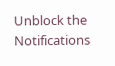Unblock the Notifications